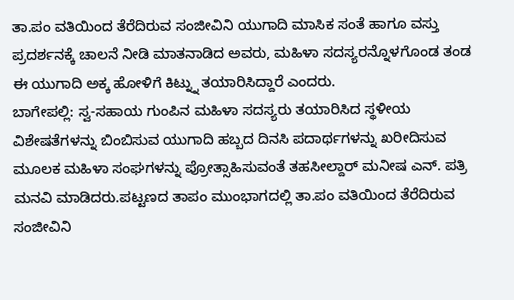ತಾ.ಪಂ ವತಿಯಿಂದ ತೆರೆದಿರುವ ಸಂಜೀವಿನಿ ಯುಗಾದಿ ಮಾಸಿಕ ಸಂತೆ ಹಾಗೂ ವಸ್ತು ಪ್ರದರ್ಶನಕ್ಕೆ ಚಾಲನೆ ನೀಡಿ ಮಾತನಾಡಿದ ಅವರು, ಮಹಿಳಾ ಸದಸ್ಯರನ್ನೊಳಗೊಂಡ ತಂಡ ಈ ಯುಗಾದಿ ಅಕ್ಕ ಹೋಳಿಗೆ ಕಿಟ್ನ್ನು ತಯಾರಿಸಿದ್ದಾರೆ ಎಂದರು.
ಬಾಗೇಪಲ್ಲಿ: ಸ್ವ-ಸಹಾಯ ಗುಂಪಿನ ಮಹಿಳಾ ಸದಸ್ಯರು ತಯಾರಿಸಿದ ಸ್ಥಳೀಯ ವಿಶೇಷತೆಗಳನ್ನು ಬಿಂಬಿಸುವ ಯುಗಾದಿ ಹಬ್ಬದ ದಿನಸಿ ಪದಾರ್ಥಗಳನ್ನು ಖರೀದಿಸುವ ಮೂಲಕ ಮಹಿಳಾ ಸಂಘಗಳನ್ನು ಪ್ರೋತ್ಸಾಹಿಸುವಂತೆ ತಹಸೀಲ್ದಾರ್ ಮನೀಷ ಎನ್. ಪತ್ರಿ ಮನವಿ ಮಾಡಿದರು.ಪಟ್ಟಣದ ತಾಪಂ ಮುಂಭಾಗದಲ್ಲಿ ತಾ.ಪಂ ವತಿಯಿಂದ ತೆರೆದಿರುವ ಸಂಜೀವಿನಿ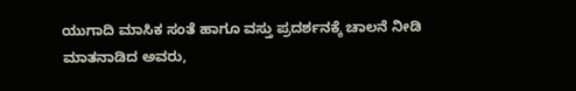ಯುಗಾದಿ ಮಾಸಿಕ ಸಂತೆ ಹಾಗೂ ವಸ್ತು ಪ್ರದರ್ಶನಕ್ಕೆ ಚಾಲನೆ ನೀಡಿ ಮಾತನಾಡಿದ ಅವರು,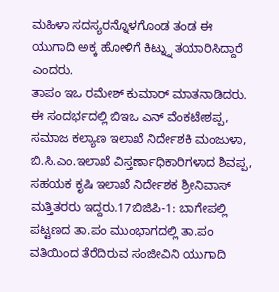ಮಹಿಳಾ ಸದಸ್ಯರನ್ನೊಳಗೊಂಡ ತಂಡ ಈ ಯುಗಾದಿ ಅಕ್ಕ ಹೋಳಿಗೆ ಕಿಟ್ನ್ನು ತಯಾರಿಸಿದ್ದಾರೆ ಎಂದರು.
ತಾಪಂ ಇಒ ರಮೇಶ್ ಕುಮಾರ್ ಮಾತನಾಡಿದರು. ಈ ಸಂದರ್ಭದಲ್ಲಿ ಬಿಇಒ ಎನ್ ವೆಂಕಟೇಶಪ್ಪ, ಸಮಾಜ ಕಲ್ಯಾಣ ಇಲಾಖೆ ನಿರ್ದೇಶಕಿ ಮಂಜುಳಾ, ಬಿ.ಸಿ.ಎಂ.ಇಲಾಖೆ ವಿಸ್ತರ್ಣಾಧಿಕಾರಿಗಳಾದ ಶಿವಪ್ಪ, ಸಹಯಕ ಕೃಷಿ ಇಲಾಖೆ ನಿರ್ದೇಶಕ ಶ್ರೀನಿವಾಸ್ ಮತ್ತಿತರರು ಇದ್ದರು.17ಬಿಜಿಪಿ-1: ಬಾಗೇಪಲ್ಲಿ ಪಟ್ಟಣದ ತಾ.ಪಂ ಮುಂಭಾಗದಲ್ಲಿ ತಾ.ಪಂ ವತಿಯಿಂದ ತೆರೆದಿರುವ ಸಂಜೀವಿನಿ ಯುಗಾದಿ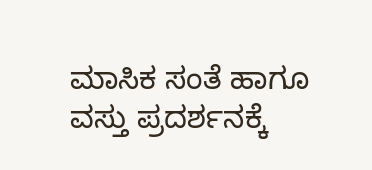ಮಾಸಿಕ ಸಂತೆ ಹಾಗೂ ವಸ್ತು ಪ್ರದರ್ಶನಕ್ಕೆ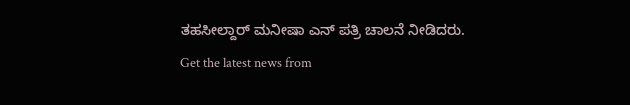ತಹಸೀಲ್ದಾರ್ ಮನೀಷಾ ಎನ್ ಪತ್ರಿ ಚಾಲನೆ ನೀಡಿದರು.
Get the latest news from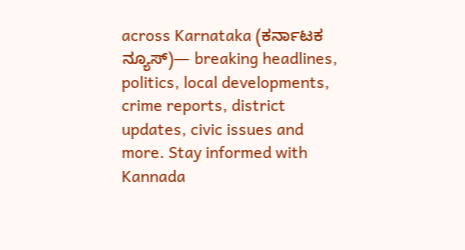across Karnataka (ಕರ್ನಾಟಕ ನ್ಯೂಸ್)— breaking headlines, politics, local developments, crime reports, district updates, civic issues and more. Stay informed with Kannada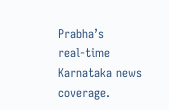Prabha’s real‑time Karnataka news coverage.